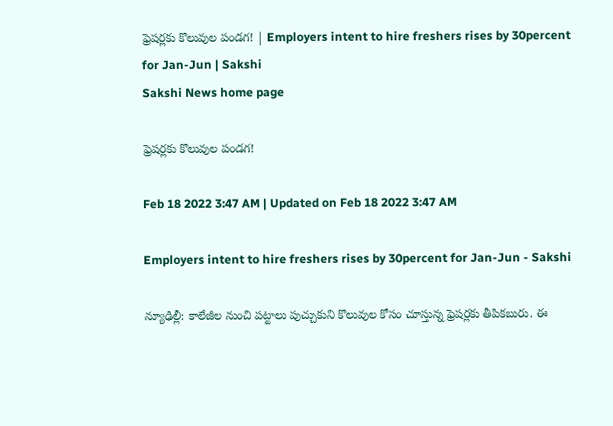ఫ్రెషర్లకు కొలువుల పండగ! | Employers intent to hire freshers rises by 30percent for Jan-Jun | Sakshi
Sakshi News home page

ఫ్రెషర్లకు కొలువుల పండగ!

Feb 18 2022 3:47 AM | Updated on Feb 18 2022 3:47 AM

Employers intent to hire freshers rises by 30percent for Jan-Jun - Sakshi

న్యూఢిల్లీ: కాలేజీల నుంచి పట్టాలు పుచ్చుకుని కొలువుల కోసం చూస్తున్న ఫ్రెషర్లకు తీపికబురు. ఈ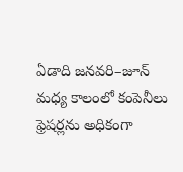ఏడాది జనవరి–జూన్‌ మధ్య కాలంలో కంపెనీలు ఫ్రెషర్లను అధికంగా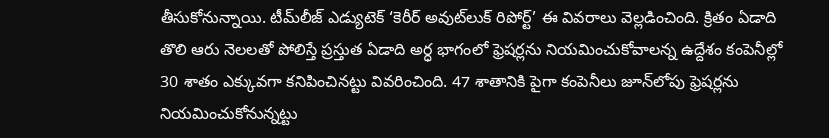తీసుకోనున్నాయి. టీమ్‌లీజ్‌ ఎడ్యుటెక్‌ ‘కెరీర్‌ అవుట్‌లుక్‌ రిపోర్ట్‌’ ఈ వివరాలు వెల్లడించింది. క్రితం ఏడాది తొలి ఆరు నెలలతో పోలిస్తే ప్రస్తుత ఏడాది అర్ధ భాగంలో ఫ్రెషర్లను నియమించుకోవాలన్న ఉద్దేశం కంపెనీల్లో 30 శాతం ఎక్కువగా కనిపించినట్టు వివరించింది. 47 శాతానికి పైగా కంపెనీలు జూన్‌లోపు ఫ్రెషర్లను నియమించుకోనున్నట్టు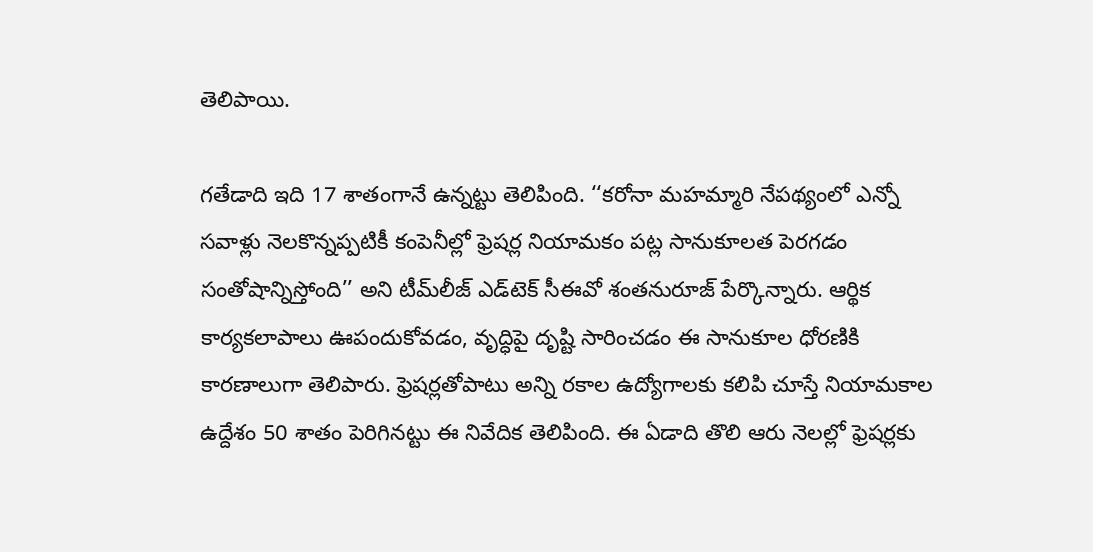తెలిపాయి.

గతేడాది ఇది 17 శాతంగానే ఉన్నట్టు తెలిపింది. ‘‘కరోనా మహమ్మారి నేపథ్యంలో ఎన్నో సవాళ్లు నెలకొన్నప్పటికీ కంపెనీల్లో ఫ్రెషర్ల నియామకం పట్ల సానుకూలత పెరగడం సంతోషాన్నిస్తోంది’’ అని టీమ్‌లీజ్‌ ఎడ్‌టెక్‌ సీఈవో శంతనురూజ్‌ పేర్కొన్నారు. ఆర్థిక కార్యకలాపాలు ఊపందుకోవడం, వృద్ధిపై దృష్టి సారించడం ఈ సానుకూల ధోరణికి కారణాలుగా తెలిపారు. ఫ్రెషర్లతోపాటు అన్ని రకాల ఉద్యోగాలకు కలిపి చూస్తే నియామకాల ఉద్దేశం 50 శాతం పెరిగినట్టు ఈ నివేదిక తెలిపింది. ఈ ఏడాది తొలి ఆరు నెలల్లో ఫ్రెషర్లకు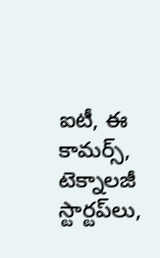ఐటీ, ఈ కామర్స్, టెక్నాలజీ స్టార్టప్‌లు,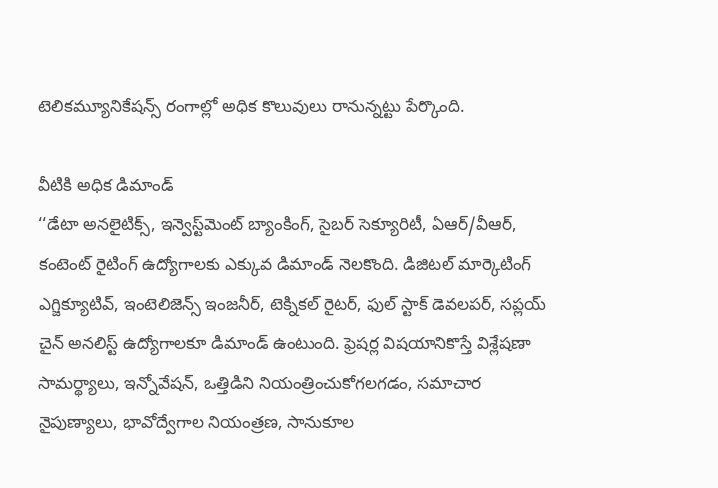టెలికమ్యూనికేషన్స్‌ రంగాల్లో అధిక కొలువులు రానున్నట్టు పేర్కొంది.

వీటికి అధిక డిమాండ్‌
‘‘డేటా అనలైటిక్స్, ఇన్వెస్ట్‌మెంట్‌ బ్యాంకింగ్, సైబర్‌ సెక్యూరిటీ, ఏఆర్‌/వీఆర్, కంటెంట్‌ రైటింగ్‌ ఉద్యోగాలకు ఎక్కువ డిమాండ్‌ నెలకొంది. డిజిటల్‌ మార్కెటింగ్‌ ఎగ్జిక్యూటివ్, ఇంటెలిజెన్స్‌ ఇంజనీర్, టెక్నికల్‌ రైటర్, ఫుల్‌ స్టాక్‌ డెవలపర్, సప్లయ్‌ చైన్‌ అనలిస్ట్‌ ఉద్యోగాలకూ డిమాండ్‌ ఉంటుంది. ఫ్రెషర్ల విషయానికొస్తే విశ్లేషణా సామర్థ్యాలు, ఇన్నోవేషన్, ఒత్తిడిని నియంత్రించుకోగలగడం, సమాచార నైపుణ్యాలు, భావోద్వేగాల నియంత్రణ, సానుకూల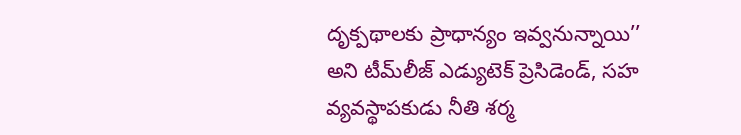దృక్పథాలకు ప్రాధాన్యం ఇవ్వనున్నాయి’’ అని టీమ్‌లీజ్‌ ఎడ్యుటెక్‌ ప్రెసిడెండ్, సహ వ్యవస్థాపకుడు నీతి శర్మ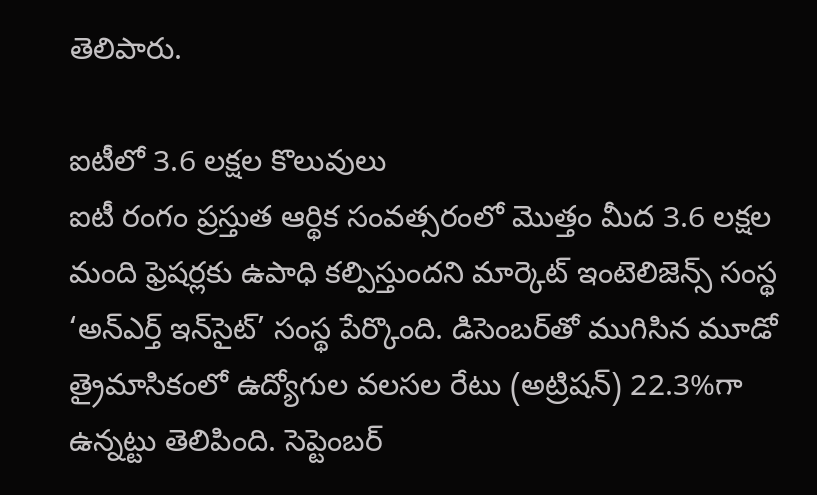తెలిపారు.

ఐటీలో 3.6 లక్షల కొలువులు
ఐటీ రంగం ప్రస్తుత ఆర్థిక సంవత్సరంలో మొత్తం మీద 3.6 లక్షల మంది ఫ్రెషర్లకు ఉపాధి కల్పిస్తుందని మార్కెట్‌ ఇంటెలిజెన్స్‌ సంస్థ ‘అన్‌ఎర్త్‌ ఇన్‌సైట్‌’ సంస్థ పేర్కొంది. డిసెంబర్‌తో ముగిసిన మూడో త్రైమాసికంలో ఉద్యోగుల వలసల రేటు (అట్రిషన్‌) 22.3%గా ఉన్నట్టు తెలిపింది. సెప్టెంబర్‌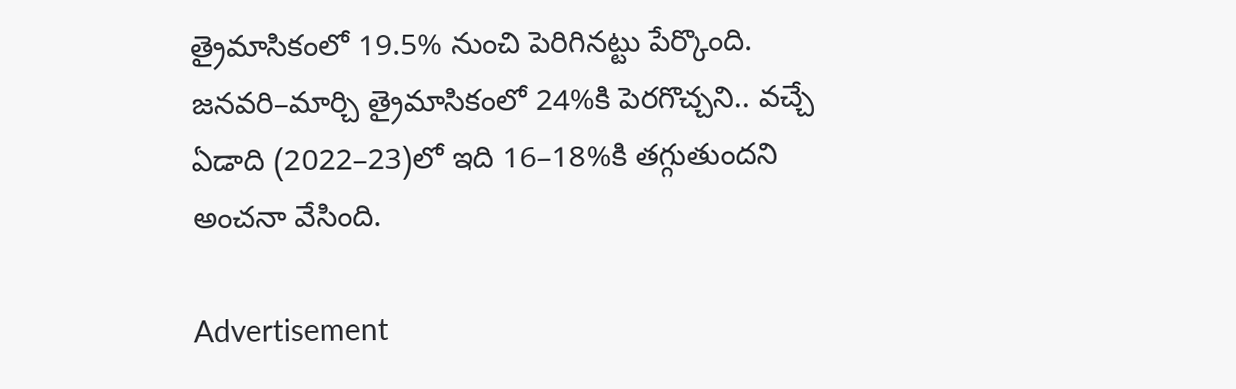త్రైమాసికంలో 19.5% నుంచి పెరిగినట్టు పేర్కొంది. జనవరి–మార్చి త్రైమాసికంలో 24%కి పెరగొచ్చని.. వచ్చే ఏడాది (2022–23)లో ఇది 16–18%కి తగ్గుతుందని అంచనా వేసింది.

Advertisement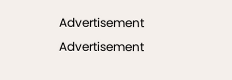Advertisement
Advertisement